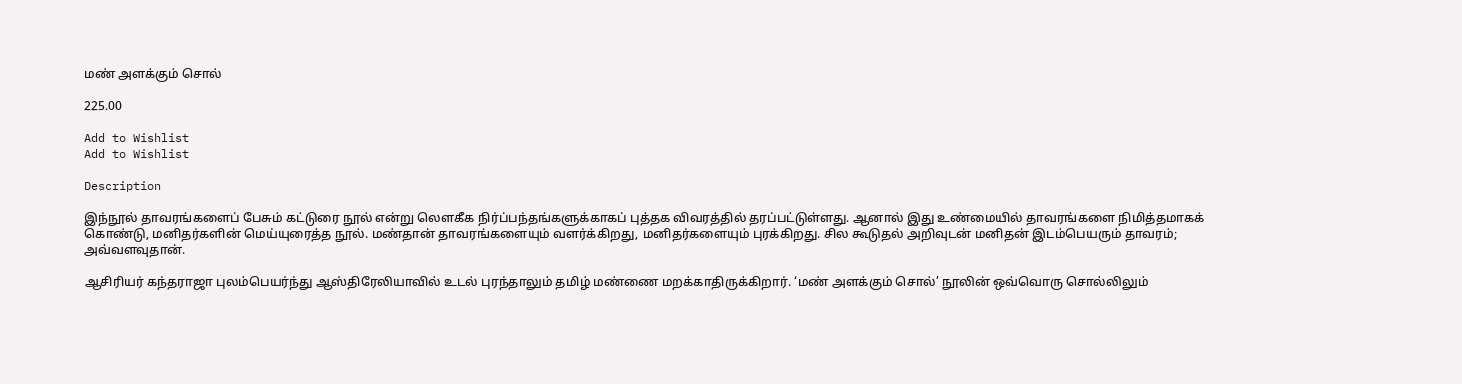மண் அளக்கும் சொல்

225.00

Add to Wishlist
Add to Wishlist

Description

இந்நூல் தாவரங்களைப் பேசும் கட்டுரை நூல் என்று லௌகீக நிர்ப்பந்தங்களுக்காகப் புத்தக விவரத்தில் தரப்பட்டுள்ளது. ஆனால் இது உண்மையில் தாவரங்களை நிமித்தமாகக் கொண்டு, மனிதர்களின் மெய்யுரைத்த நூல். மண்தான் தாவரங்களையும் வளர்க்கிறது, மனிதர்களையும் புரக்கிறது. சில கூடுதல் அறிவுடன் மனிதன் இடம்பெயரும் தாவரம்; அவ்வளவுதான்.

ஆசிரியர் கந்தராஜா புலம்பெயர்ந்து ஆஸ்திரேலியாவில் உடல் புரந்தாலும் தமிழ் மண்ணை மறக்காதிருக்கிறார். ‘மண் அளக்கும் சொல்’ நூலின் ஒவ்வொரு சொல்லிலும்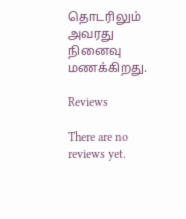தொடரிலும் அவரது நினைவு மணக்கிறது.

Reviews

There are no reviews yet.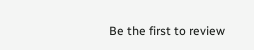Be the first to review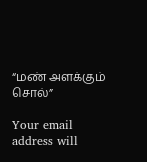“மண் அளக்கும் சொல்”

Your email address will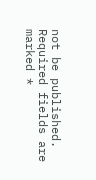not be published. Required fields are marked *